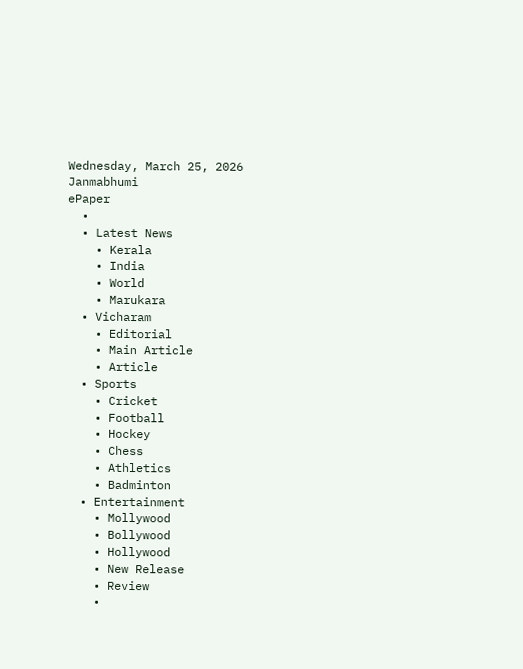Wednesday, March 25, 2026
Janmabhumi
ePaper
  •
  • Latest News
    • Kerala
    • India
    • World
    • Marukara
  • Vicharam
    • Editorial
    • Main Article
    • Article
  • Sports
    • Cricket
    • Football
    • Hockey
    • Chess
    • Athletics
    • Badminton
  • Entertainment
    • Mollywood
    • Bollywood
    • Hollywood
    • New Release
    • Review
    •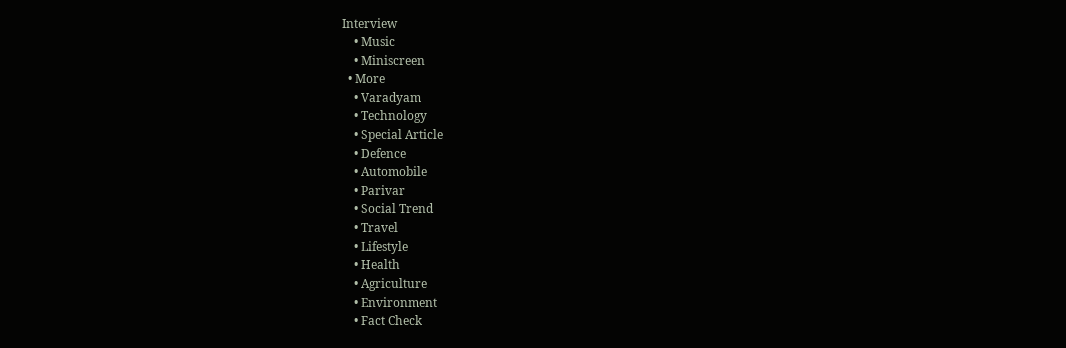Interview
    • Music
    • Miniscreen
  • More
    • Varadyam
    • Technology
    • Special Article
    • Defence
    • Automobile
    • Parivar
    • Social Trend
    • Travel
    • Lifestyle
    • Health
    • Agriculture
    • Environment
    • Fact Check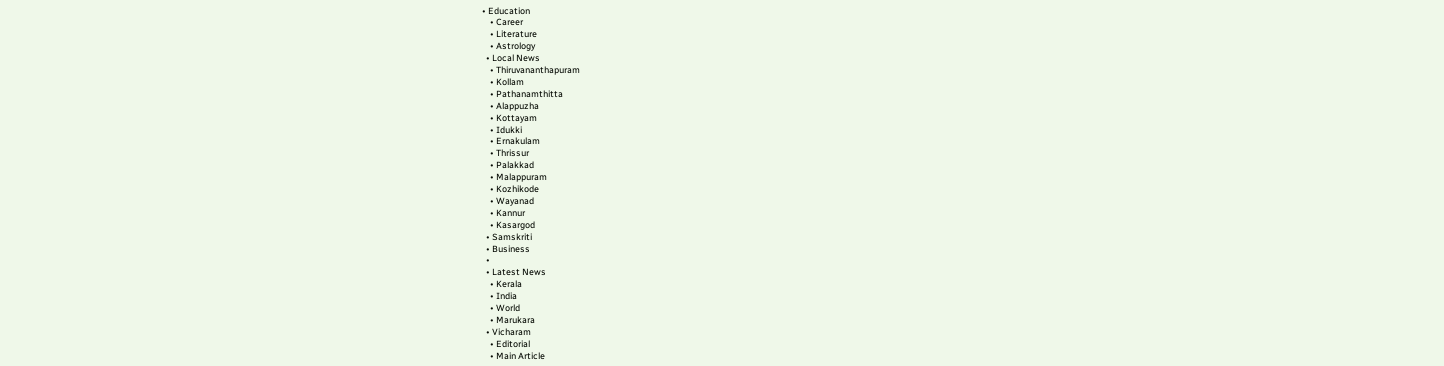• Education
    • Career
    • Literature
    • Astrology
  • Local News
    • Thiruvananthapuram
    • Kollam
    • Pathanamthitta
    • Alappuzha
    • Kottayam
    • Idukki
    • Ernakulam
    • Thrissur
    • Palakkad
    • Malappuram
    • Kozhikode
    • Wayanad
    • Kannur
    • Kasargod
  • Samskriti
  • Business
  •
  • Latest News
    • Kerala
    • India
    • World
    • Marukara
  • Vicharam
    • Editorial
    • Main Article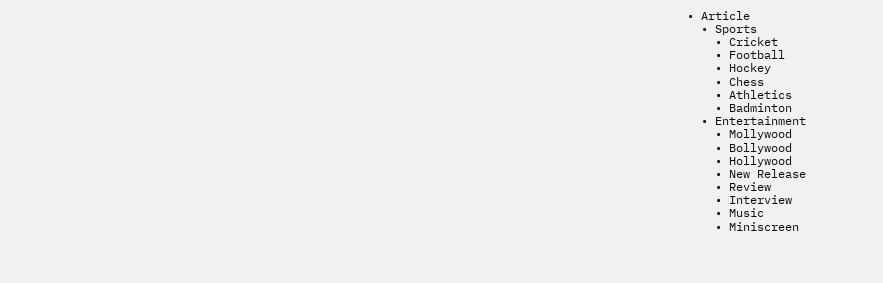• Article
  • Sports
    • Cricket
    • Football
    • Hockey
    • Chess
    • Athletics
    • Badminton
  • Entertainment
    • Mollywood
    • Bollywood
    • Hollywood
    • New Release
    • Review
    • Interview
    • Music
    • Miniscreen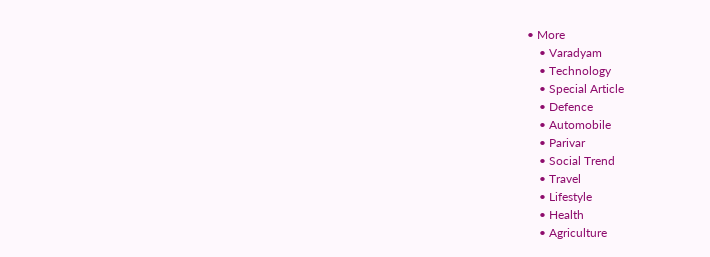• More
    • Varadyam
    • Technology
    • Special Article
    • Defence
    • Automobile
    • Parivar
    • Social Trend
    • Travel
    • Lifestyle
    • Health
    • Agriculture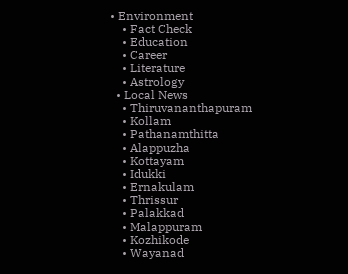• Environment
    • Fact Check
    • Education
    • Career
    • Literature
    • Astrology
  • Local News
    • Thiruvananthapuram
    • Kollam
    • Pathanamthitta
    • Alappuzha
    • Kottayam
    • Idukki
    • Ernakulam
    • Thrissur
    • Palakkad
    • Malappuram
    • Kozhikode
    • Wayanad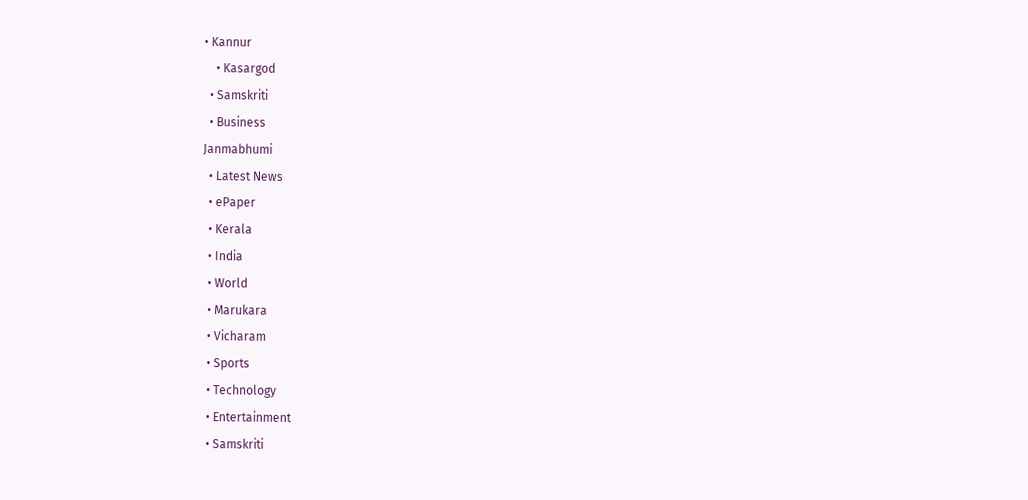• Kannur
    • Kasargod
  • Samskriti
  • Business
Janmabhumi
  • Latest News
  • ePaper
  • Kerala
  • India
  • World
  • Marukara
  • Vicharam
  • Sports
  • Technology
  • Entertainment
  • Samskriti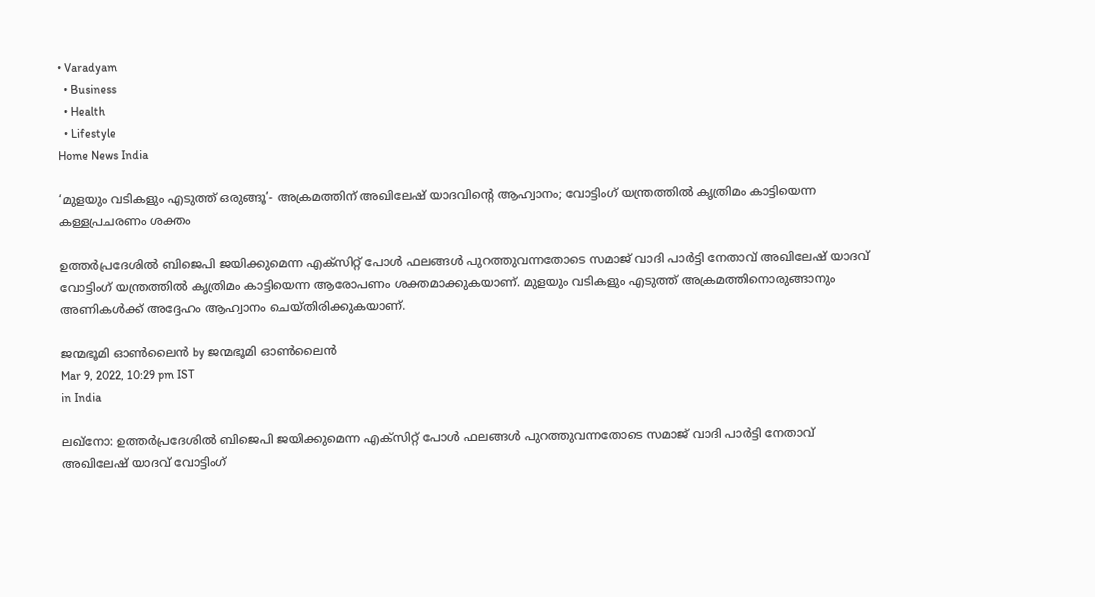• Varadyam
  • Business
  • Health
  • Lifestyle
Home News India

‘മുളയും വടികളും എടുത്ത് ഒരുങ്ങൂ’- അക്രമത്തിന് അഖിലേഷ് യാദവിന്റെ ആഹ്വാനം; വോട്ടിംഗ് യന്ത്രത്തില്‍ കൃത്രിമം കാട്ടിയെന്ന കള്ളപ്രചരണം ശക്തം

ഉത്തര്‍പ്രദേശില്‍ ബിജെപി ജയിക്കുമെന്ന എക്‌സിറ്റ് പോള്‍ ഫലങ്ങള്‍ പുറത്തുവന്നതോടെ സമാജ് വാദി പാര്‍ട്ടി നേതാവ് അഖിലേഷ് യാദവ് വോട്ടിംഗ് യന്ത്രത്തില്‍ കൃത്രിമം കാട്ടിയെന്ന ആരോപണം ശക്തമാക്കുകയാണ്. മുളയും വടികളും എടുത്ത് അക്രമത്തിനൊരുങ്ങാനും അണികള്‍ക്ക് അദ്ദേഹം ആഹ്വാനം ചെയ്തിരിക്കുകയാണ്.

ജന്മഭൂമി ഓണ്‍ലൈന്‍ by ജന്മഭൂമി ഓണ്‍ലൈന്‍
Mar 9, 2022, 10:29 pm IST
in India

ലഖ്‌നോ: ഉത്തര്‍പ്രദേശില്‍ ബിജെപി ജയിക്കുമെന്ന എക്‌സിറ്റ് പോള്‍ ഫലങ്ങള്‍ പുറത്തുവന്നതോടെ സമാജ് വാദി പാര്‍ട്ടി നേതാവ് അഖിലേഷ് യാദവ് വോട്ടിംഗ്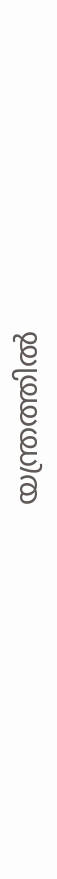യന്ത്രത്തില്‍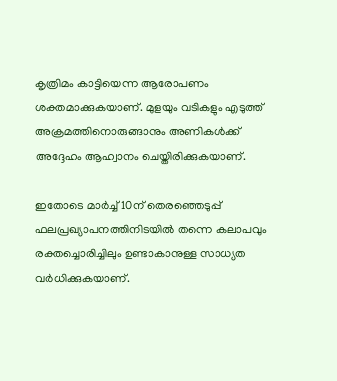കൃത്രിമം കാട്ടിയെന്ന ആരോപണം ശക്തമാക്കുകയാണ്. മുളയും വടികളും എടുത്ത് അക്രമത്തിനൊരുങ്ങാനും അണികള്‍ക്ക് അദ്ദേഹം ആഹ്വാനം ചെയ്തിരിക്കുകയാണ്.

ഇതോടെ മാര്‍ച്ച് 10ന് തെരഞ്ഞെടുപ്പ് ഫലപ്രഖ്യാപനത്തിനിടയില്‍ തന്നെ കലാപവും രക്തച്ചൊരിച്ചിലും ഉണ്ടാകാനുള്ള സാധ്യത വര്‍ധിക്കുകയാണ്.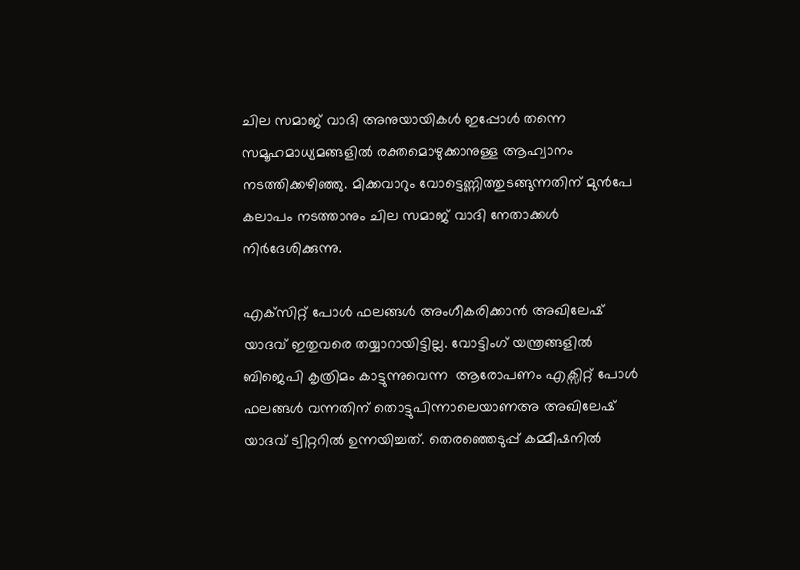ചില സമാജ് വാദി അനുയായികള്‍ ഇപ്പോള്‍ തന്നെ സമൂഹമാധ്യമങ്ങളില്‍ രക്തമൊഴുക്കാനുള്ള ആഹ്വാനം നടത്തിക്കഴിഞ്ഞു. മിക്കവാറും വോട്ടെണ്ണിത്തുടങ്ങുന്നതിന് മുന്‍പേ കലാപം നടത്താനും ചില സമാജ് വാദി നേതാക്കള്‍ നിര്‍ദേശിക്കുന്നു.

എക്‌സിറ്റ് പോള്‍ ഫലങ്ങള്‍ അംഗീകരിക്കാന്‍ അഖിലേഷ് യാദവ് ഇതുവരെ തയ്യാറായിട്ടില്ല. വോട്ടിംഗ് യന്ത്രങ്ങളില്‍ ബിജെപി കൃത്രിമം കാട്ടുന്നുവെന്ന  ആരോപണം എക്സിറ്റ് പോള്‍ ഫലങ്ങള്‍ വന്നതിന് തൊട്ടുപിന്നാലെയാണഅ അഖിലേഷ് യാദവ് ട്വിറ്ററില്‍ ഉന്നയിച്ചത്. തെരഞ്ഞെടുപ്പ് കമ്മീഷനില്‍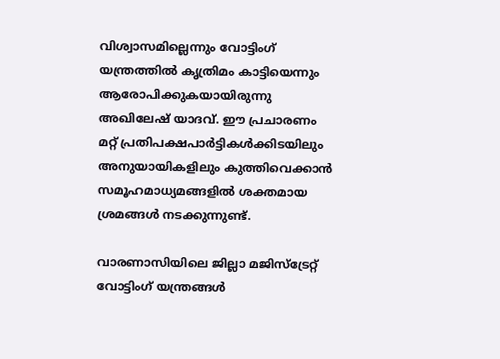വിശ്വാസമില്ലെന്നും വോട്ടിംഗ് യന്ത്രത്തില്‍ കൃത്രിമം കാട്ടിയെന്നും ആരോപിക്കുകയായിരുന്നു അഖിലേഷ് യാദവ്. ഈ പ്രചാരണം മറ്റ് പ്രതിപക്ഷപാര്‍ട്ടികള്‍ക്കിടയിലും അനുയായികളിലും കുത്തിവെക്കാന്‍ സമൂഹമാധ്യമങ്ങളില്‍ ശക്തമായ ശ്രമങ്ങള്‍ നടക്കുന്നുണ്ട്.

വാരണാസിയിലെ ജില്ലാ മജിസ്‌ട്രേറ്റ് വോട്ടിംഗ് യന്ത്രങ്ങള്‍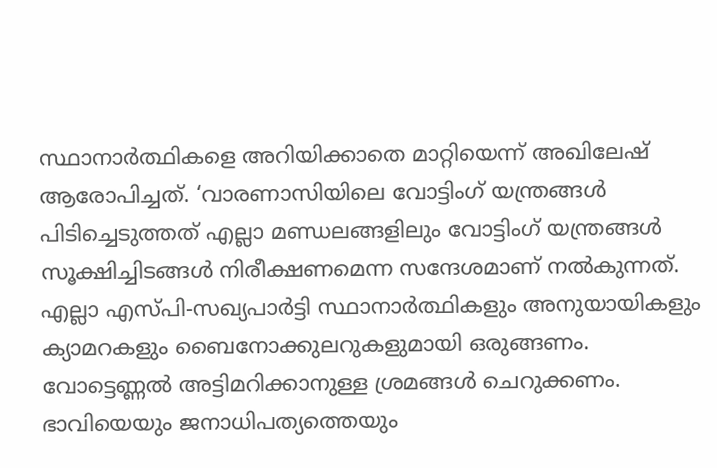സ്ഥാനാര്‍ത്ഥികളെ അറിയിക്കാതെ മാറ്റിയെന്ന് അഖിലേഷ് ആരോപിച്ചത്. ‘വാരണാസിയിലെ വോട്ടിംഗ് യന്ത്രങ്ങള്‍ പിടിച്ചെടുത്തത് എല്ലാ മണ്ഡലങ്ങളിലും വോട്ടിംഗ് യന്ത്രങ്ങള്‍ സൂക്ഷിച്ചിടങ്ങള്‍ നിരീക്ഷണമെന്ന സന്ദേശമാണ് നല്‍കുന്നത്. എല്ലാ എസ്പി-സഖ്യപാര്‍ട്ടി സ്ഥാനാര്‍ത്ഥികളും അനുയായികളും ക്യാമറകളും ബൈനോക്കുലറുകളുമായി ഒരുങ്ങണം. വോട്ടെണ്ണല്‍ അട്ടിമറിക്കാനുള്ള ശ്രമങ്ങള്‍ ചെറുക്കണം. ഭാവിയെയും ജനാധിപത്യത്തെയും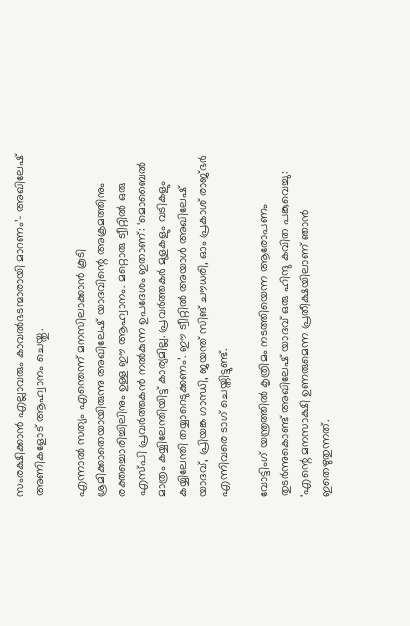സംരക്ഷിക്കാന്‍ എല്ലാവരും കാവല്‍ഭടന്മാരായി മാറണം’- അഖിലേഷ് അണികളോട് ആഹ്വാനം ചെയ്തു.

എന്നാല്‍ സത്യം എന്തെന്ന് മനസിലാക്കാന്‍ കൂടി ശ്രമിക്കാതെയായിരുന്നു അഖിലേഷ് യാദവിന്റെ അക്രമത്തിനും രക്തച്ചൊരിച്ചിലിനും ഉള്ള ഈ ആഹ്വാനം. മറ്റൊരു ട്വീറ്റില്‍ ഒരു എസ്പി പ്രവര്‍ത്തകന്‍ നല്‍കുന്ന ഉപദേശം ഇതാണ്: ‘മൊബൈല്‍ മാത്രം കയ്യിലേന്തിയിട്ട് കാര്യമില്ല. പ്രവര്‍ത്തകര്‍ മുളകളും വടികളും കയ്യിലേന്തി തയ്യാറെടുക്കണം’. ഈ ട്വീറ്റില്‍ അയാള്‍ അഖിലേഷ് യാദവ്, പ്രിയങ്ക ഗാന്ധി, ജയന്ത് സിങ് ചൗധരി, ഓം പ്രകാശ് രാജ്ഭര്‍ എന്നിവരെ ടാഗ് ചെയ്തിട്ടുണ്ട്.

വോട്ടിംഗ് യന്ത്രത്തില്‍ കൃത്രിമം നടത്തിയെന്ന ആരോപണം തുടര്‍ന്നുകൊണ്ട് അഖിലേഷ് യാദവ് ഒരു ഹിന്ദു കവിത പങ്കുവെച്ചു: ‘എന്റെ മനസാക്ഷി ഉണരുമെന്ന പ്രതീക്ഷയിലാണ് ഞാന്‍ ഇതെഴുതുന്നത്.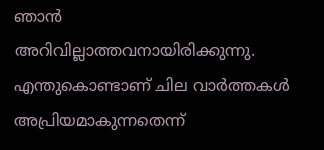ഞാന്‍ അറിവില്ലാത്തവനായിരിക്കുന്നു. എന്തുകൊണ്ടാണ് ചില വാര്‍ത്തകള്‍ അപ്രിയമാകുന്നതെന്ന്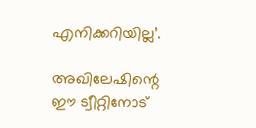എനിക്കറിയില്ല’.

അഖിലേഷിന്റെ ഈ ട്വീറ്റിനോട്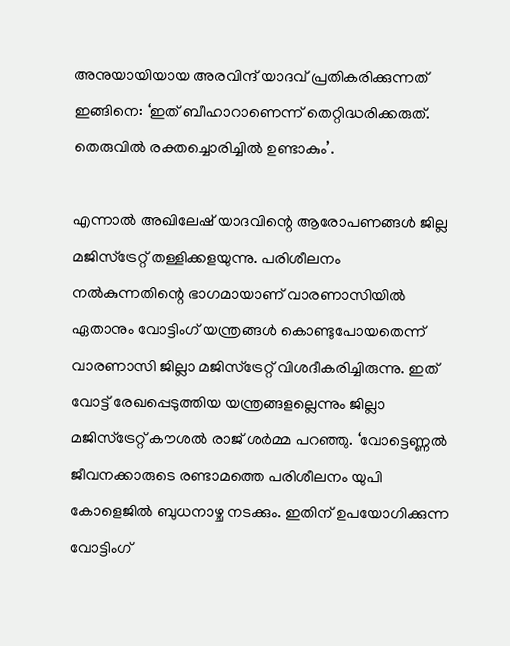അനുയായിയായ അരവിന്ദ് യാദവ് പ്രതികരിക്കുന്നത് ഇങ്ങിനെ: ‘ഇത് ബീഹാറാണെന്ന് തെറ്റിദ്ധരിക്കരുത്. തെരുവില്‍ രക്തച്ചൊരിച്ചില്‍ ഉണ്ടാകും’.

എന്നാല്‍ അഖിലേഷ് യാദവിന്റെ ആരോപണങ്ങള്‍ ജില്ല മജിസ്ട്രേറ്റ് തള്ളിക്കളയുന്നു. പരിശീലനം നല്‍കുന്നതിന്റെ ഭാഗമായാണ് വാരണാസിയില്‍ ഏതാനും വോട്ടിംഗ് യന്ത്രങ്ങള്‍ കൊണ്ടുപോയതെന്ന് വാരണാസി ജില്ലാ മജിസ്‌ട്രേറ്റ് വിശദീകരിച്ചിരുന്നു. ഇത് വോട്ട് രേഖപ്പെടുത്തിയ യന്ത്രങ്ങളല്ലെന്നും ജില്ലാ മജിസ്‌ട്രേറ്റ് കൗശല്‍ രാജ് ശര്‍മ്മ പറഞ്ഞു. ‘വോട്ടെണ്ണല്‍ ജീവനക്കാരുടെ രണ്ടാമത്തെ പരിശീലനം യുപി കോളെജില്‍ ബുധനാഴ്ച നടക്കും. ഇതിന് ഉപയോഗിക്കുന്ന വോട്ടിംഗ്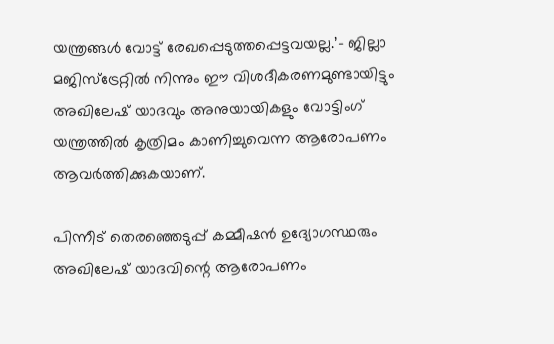യന്ത്രങ്ങള്‍ വോട്ട് രേഖപ്പെടുത്തപ്പെട്ടവയല്ല.’- ജില്ലാ മജിസ്‌ട്രേറ്റില്‍ നിന്നും ഈ വിശദീകരണമുണ്ടായിട്ടും അഖിലേഷ് യാദവും അനുയായികളും വോട്ടിംഗ് യന്ത്രത്തില്‍ കൃത്രിമം കാണിച്ചുവെന്ന ആരോപണം ആവര്‍ത്തിക്കുകയാണ്.

പിന്നീട് തെരഞ്ഞെടുപ്പ് കമ്മീഷന്‍ ഉദ്യോഗസ്ഥരും അഖിലേഷ് യാദവിന്റെ ആരോപണം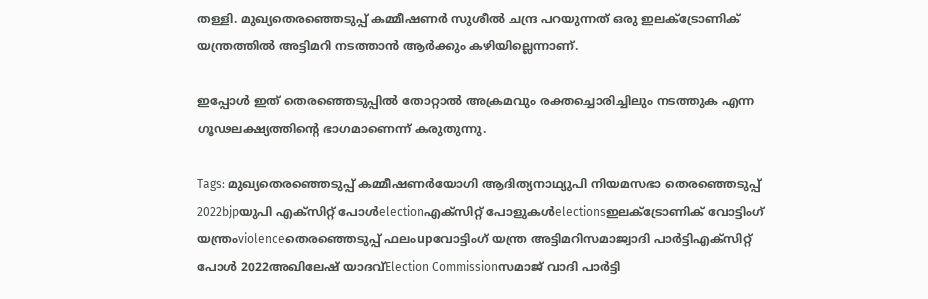തള്ളി. മുഖ്യതെരഞ്ഞെടുപ്പ് കമ്മീഷണര്‍ സുശീല്‍ ചന്ദ്ര പറയുന്നത് ഒരു ഇലക്ട്രോണിക് യന്ത്രത്തില്‍ അട്ടിമറി നടത്താന്‍ ആര്‍ക്കും കഴിയില്ലെന്നാണ്.

ഇപ്പോള്‍ ഇത് തെരഞ്ഞെടുപ്പില്‍ തോറ്റാല്‍ അക്രമവും രക്തച്ചൊരിച്ചിലും നടത്തുക എന്ന ഗൂഢലക്ഷ്യത്തിന്റെ ഭാഗമാണെന്ന് കരുതുന്നു.

Tags: മുഖ്യതെരഞ്ഞെടുപ്പ് കമ്മീഷണര്‍യോഗി ആദിത്യനാഥ്യുപി നിയമസഭാ തെര‍ഞ്ഞെടുപ്പ് 2022bjpയുപി എക്‌സിറ്റ് പോള്‍electionഎക്സിറ്റ് പോളുകള്‍electionsഇലക്ട്രോണിക് വോട്ടിംഗ് യന്ത്രംviolenceതെരഞ്ഞെടുപ്പ് ഫലംupവോട്ടിംഗ് യന്ത്ര അട്ടിമറിസമാജ്വാദി പാര്‍ട്ടിഎക്സിറ്റ് പോള്‍ 2022അഖിലേഷ് യാദവ്Election Commissionസമാജ് വാദി പാര്‍ട്ടി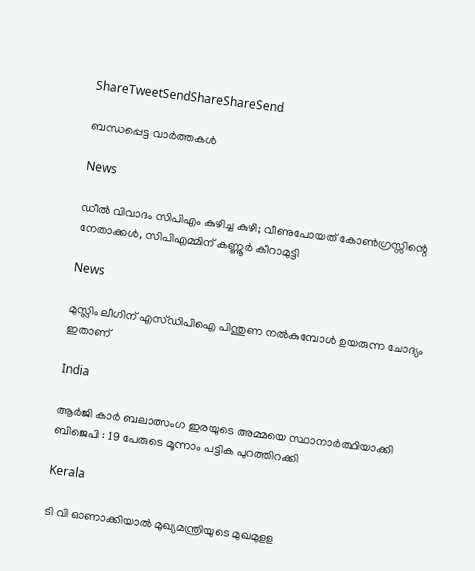ShareTweetSendShareShareSend

ബന്ധപ്പെട്ട വാര്‍ത്തകള്‍

News

ഡീൽ വിവാദം സിപിഎം കുഴിച്ച കുഴി; വീണുപോയത് കോൺഗ്രസ്സിന്റെ നേതാക്കൾ, സിപിഎമ്മിന് കണ്ണൂർ കീറാമുട്ടി

News

മുസ്ലിം ലീഗിന് എസ്ഡിപിഐ പിന്തുണ നൽകുമ്പോൾ ഉയരുന്ന ചോദ്യം ഇതാണ്

India

ആർ‌ജി കാർ ബലാത്സംഗ ഇരയുടെ അമ്മയെ സ്ഥാനാർത്ഥിയാക്കി ബിജെപി : 19 പേരുടെ മൂന്നാം പട്ടിക പുറത്തിറക്കി

Kerala

ടി വി ഓണാക്കിയാല്‍ മുഖ്യമന്ത്രിയുടെ മുഖമുളള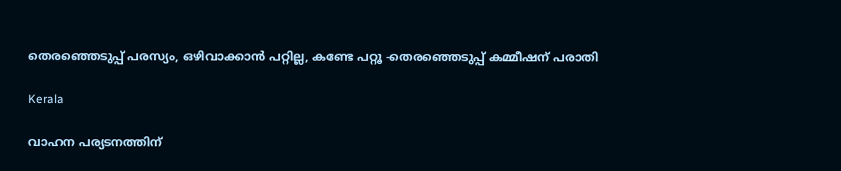തെരഞ്ഞെടുപ്പ് പരസ്യം, ഒഴിവാക്കാന്‍ പറ്റില്ല, കണ്ടേ പറ്റൂ -തെരഞ്ഞെടുപ്പ് കമ്മീഷന് പരാതി

Kerala

വാഹന പര്യടനത്തിന്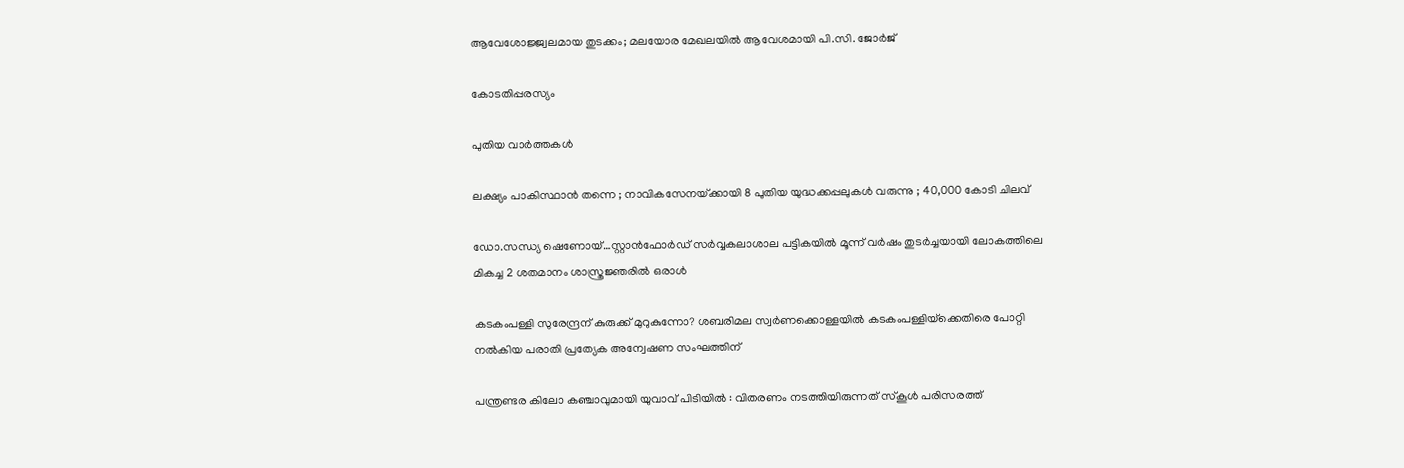ആവേശോജ്ജ്വലമായ തുടക്കം; മലയോര മേഖലയില്‍ ആവേശമായി പി.സി. ജോര്‍ജ്

കോടതിപ്പരസ്യം

പുതിയ വാര്‍ത്തകള്‍

ലക്ഷ്യം പാകിസ്ഥാൻ തന്നെ ; നാവികസേനയ്‌ക്കായി 8 പുതിയ യുദ്ധക്കപ്പലുകൾ വരുന്നു ; 40,000 കോടി ചിലവ്

ഡോ.സന്ധ്യ ഷെണോയ്…സ്റ്റാന്‍ഫോര്‍ഡ് സര്‍വ്വകലാശാല പട്ടികയില്‍ മൂന്ന് വര്‍ഷം തുടര്‍ച്ചയായി ലോകത്തിലെ മികച്ച 2 ശതമാനം ശാസ്ത്രജ്ഞരില്‍ ഒരാള്‍

കടകംപള്ളി സുരേന്ദ്രന് കുരുക്ക് മുറുകുന്നോ? ശബരിമല സ്വർണക്കൊള്ളയില്‍ കടകംപള്ളിയ്‌ക്കെതിരെ പോറ്റി നൽകിയ പരാതി പ്രത്യേക അന്വേഷണ സംഘത്തിന്

പന്ത്രണ്ടര കിലോ കഞ്ചാവുമായി യുവാവ് പിടിയിൽ : വിതരണം നടത്തിയിരുന്നത് സ്കൂൾ പരിസരത്ത്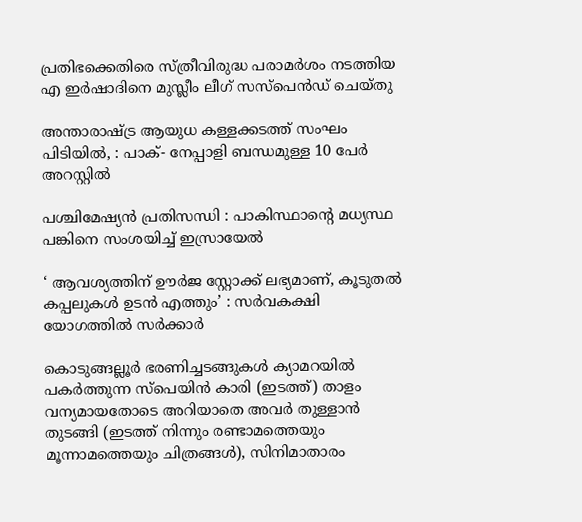പ്രതിഭക്കെതിരെ സ്ത്രീവിരുദ്ധ പരാമര്‍ശം നടത്തിയ എ ഇര്‍ഷാദിനെ മുസ്ലീം ലീഗ് സസ്പെന്‍ഡ് ചെയ്തു

അന്താരാഷ്‌ട്ര ആയുധ കള്ളക്കടത്ത് സംഘം പിടിയിൽ, : പാക്- നേപ്പാളി ബന്ധമുള്ള 10 പേർ അറസ്റ്റിൽ

പശ്ചിമേഷ്യൻ പ്രതിസന്ധി : പാകിസ്ഥാന്റെ മധ്യസ്ഥ പങ്കിനെ സംശയിച്ച് ഇസ്രായേൽ

‘ ആവശ്യത്തിന് ഊർജ സ്റ്റോക്ക് ലഭ്യമാണ്, കൂടുതൽ കപ്പലുകൾ ഉടൻ എത്തും’ : സർവകക്ഷി യോഗത്തിൽ സർക്കാർ

കൊടുങ്ങല്ലൂര്‍ ഭരണിച്ചടങ്ങുകള്‍ ക്യാമറയില്‍ പകര്‍ത്തുന്ന സ്പെയിന്‍ കാരി (ഇടത്ത്) താളം വന്യമായതോടെ അറിയാതെ അവര്‍ തുള്ളാന്‍ തുടങ്ങി (ഇടത്ത് നിന്നും രണ്ടാമത്തെയും മൂന്നാമത്തെയും ചിത്രങ്ങള്‍), സിനിമാതാരം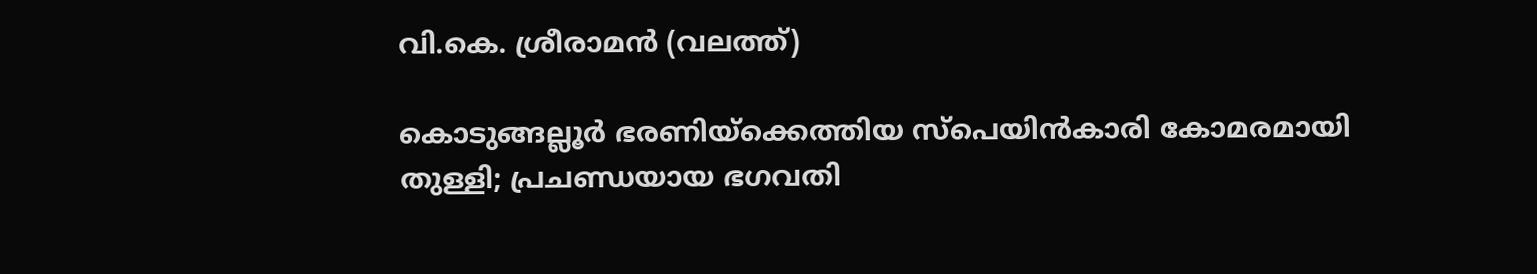വി.കെ. ശ്രീരാമന്‍ (വലത്ത്)

കൊടുങ്ങല്ലൂര്‍ ഭരണിയ്‌ക്കെത്തിയ സ്പെയിന്‍കാരി കോമരമായി തുള്ളി; പ്രചണ്ഡയായ ഭഗവതി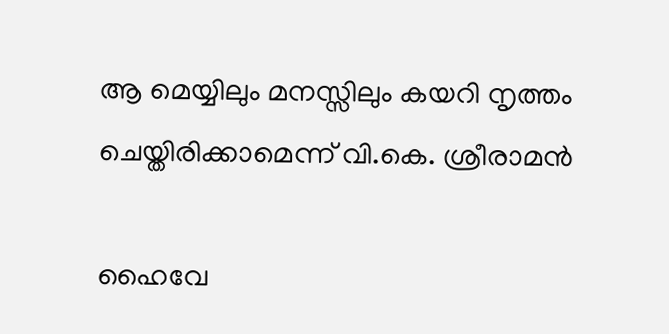ആ മെയ്യിലും മനസ്സിലും കയറി നൃത്തം ചെയ്തിരിക്കാമെന്ന് വി.കെ. ശ്രീരാമന്‍

ഹൈവേ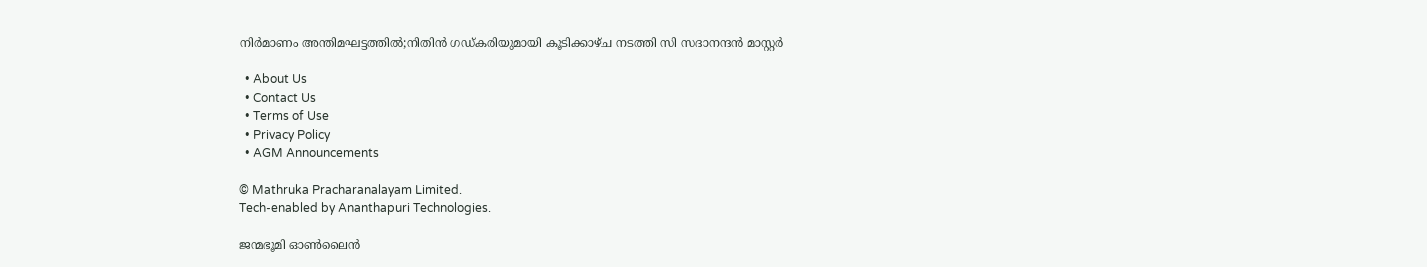നിര്‍മാണം അന്തിമഘട്ടത്തില്‍;നിതിന്‍ ഗഡ്കരിയുമായി കൂടിക്കാഴ്ച നടത്തി സി സദാനന്ദന്‍ മാസ്റ്റര്‍

  • About Us
  • Contact Us
  • Terms of Use
  • Privacy Policy
  • AGM Announcements

© Mathruka Pracharanalayam Limited.
Tech-enabled by Ananthapuri Technologies.

ജന്മഭൂമി ഓണ്‍ലൈന്‍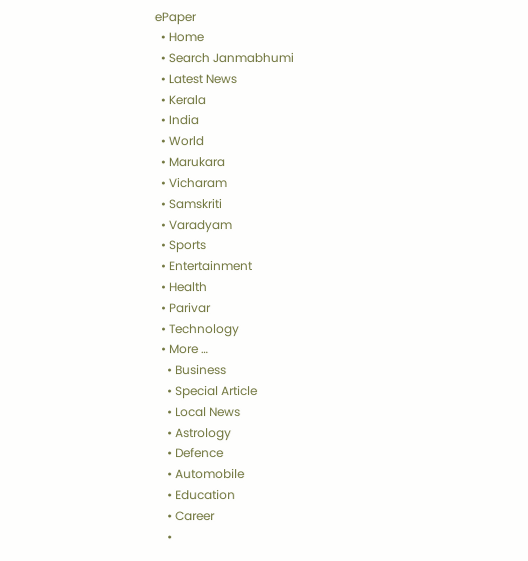ePaper
  • Home
  • Search Janmabhumi
  • Latest News
  • Kerala
  • India
  • World
  • Marukara
  • Vicharam
  • Samskriti
  • Varadyam
  • Sports
  • Entertainment
  • Health
  • Parivar
  • Technology
  • More …
    • Business
    • Special Article
    • Local News
    • Astrology
    • Defence
    • Automobile
    • Education
    • Career
    •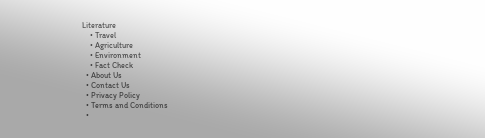Literature
    • Travel
    • Agriculture
    • Environment
    • Fact Check
  • About Us
  • Contact Us
  • Privacy Policy
  • Terms and Conditions
  •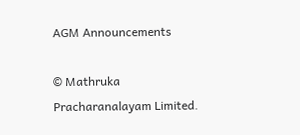AGM Announcements

© Mathruka Pracharanalayam Limited.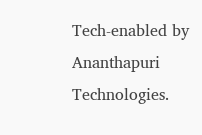Tech-enabled by Ananthapuri Technologies.